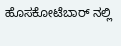ಹೊಸಕೋಟೆಬಾರ್ ನಲ್ಲಿ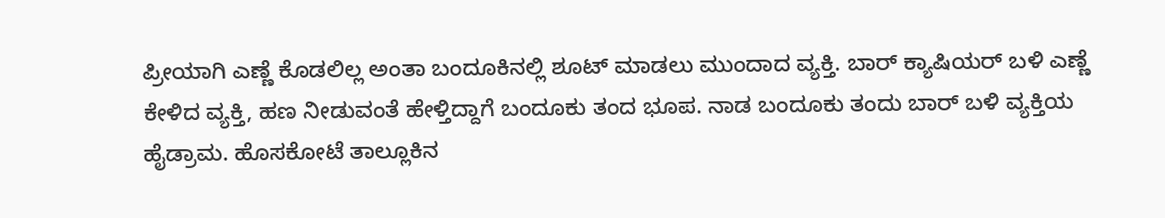ಪ್ರೀಯಾಗಿ ಎಣ್ಣೆ ಕೊಡಲಿಲ್ಲ ಅಂತಾ ಬಂದೂಕಿನಲ್ಲಿ ಶೂಟ್ ಮಾಡಲು ಮುಂದಾದ ವ್ಯಕ್ತಿ. ಬಾರ್ ಕ್ಯಾಷಿಯರ್ ಬಳಿ ಎಣ್ಣೆ ಕೇಳಿದ ವ್ಯಕ್ತಿ, ಹಣ ನೀಡುವಂತೆ ಹೇಳ್ತಿದ್ದಾಗೆ ಬಂದೂಕು ತಂದ ಭೂಪ. ನಾಡ ಬಂದೂಕು ತಂದು ಬಾರ್ ಬಳಿ ವ್ಯಕ್ತಿಯ ಹೈಡ್ರಾಮ. ಹೊಸಕೋಟೆ ತಾಲ್ಲೂಕಿನ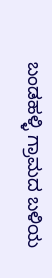ಬಂಡಹಳ್ಳಿ ಗ್ರಾಮದ ಬಳಿಯ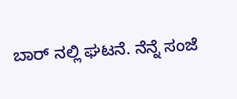ಬಾರ್ ನಲ್ಲಿ ಘಟನೆ. ನೆನ್ನೆ ಸಂಜೆ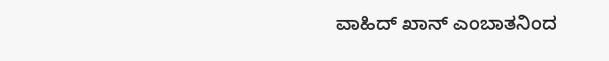ವಾಹಿದ್ ಖಾನ್ ಎಂಬಾತನಿಂದ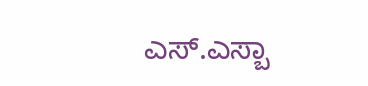ಎಸ್.ಎಸ್ಬಾ